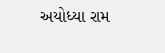અયોધ્યા રામ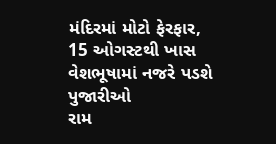મંદિરમાં મોટો ફેરફાર, 15 ઓગસ્ટથી ખાસ વેશભૂષામાં નજરે પડશે પુજારીઓ
રામ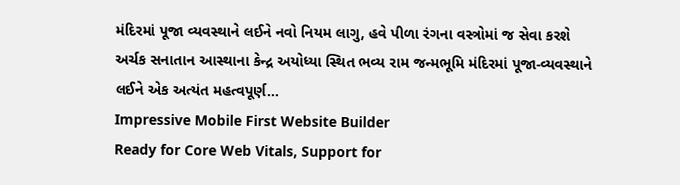મંદિરમાં પૂજા વ્યવસ્થાને લઈને નવો નિયમ લાગુ, હવે પીળા રંગના વસ્ત્રોમાં જ સેવા કરશે અર્ચક સનાતાન આસ્થાના કેન્દ્ર અયોધ્યા સ્થિત ભવ્ય રામ જન્મભૂમિ મંદિરમાં પૂજા-વ્યવસ્થાને લઈને એક અત્યંત મહત્વપૂર્ણ…
Impressive Mobile First Website Builder
Ready for Core Web Vitals, Support for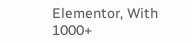Elementor, With 1000+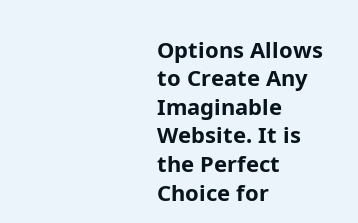Options Allows to Create Any Imaginable Website. It is the Perfect Choice for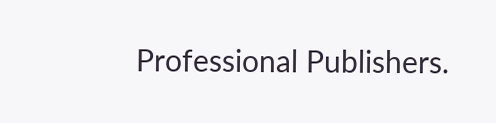Professional Publishers.